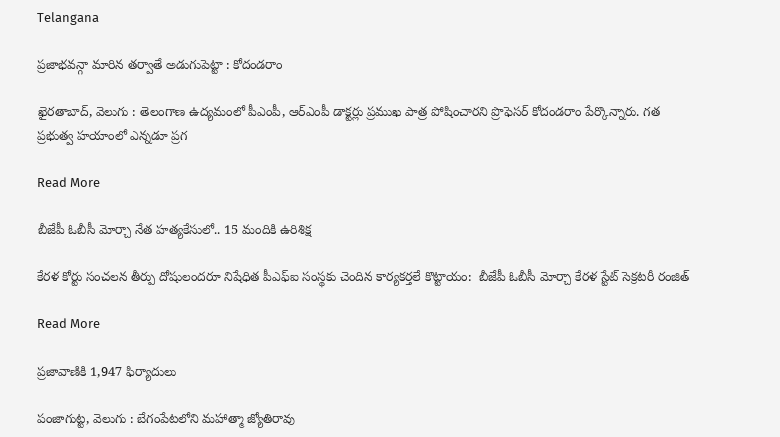Telangana

ప్రజాభవన్గా మారిన తర్వాతే అడుగుపెట్టా : కోదండరాం

ఖైరతాబాద్, వెలుగు : తెలంగాణ ఉద్యమంలో పీఎంపీ, ఆర్ఎంపీ డాక్టర్లు ప్రముఖ పాత్ర పోషించారని ప్రొఫెసర్ కోదండరాం పేర్కొన్నారు. గత ప్రభుత్వ హయాంలో ఎన్నడూ ప్రగ

Read More

బీజేపీ ఓబీసీ మోర్చా నేత హత్యకేసులో.. 15 మందికి ఉరిశిక్ష

కేరళ కోర్టు సంచలన తీర్పు దోషులందరూ నిషేధిత పీఎఫ్ఐ సంస్థకు చెందిన కార్యకర్తలే కొట్టాయం:  బీజేపీ ఓబీసీ మోర్చా కేరళ స్టేట్ సెక్రటరీ రంజిత్

Read More

ప్రజావాణికి 1,947 ఫిర్యాదులు

పంజాగుట్ట, వెలుగు : బేగంపేటలోని మహాత్మా జ్యోతిరావు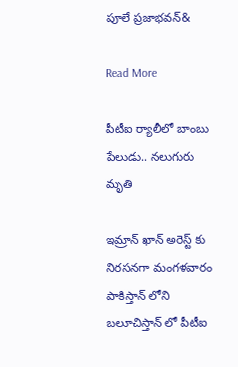పూలే ప్రజాభవన్‌‌‌‌‌‌‌‌‌‌‌‌‌‌&

Read More

పీటీఐ ర్యాలీలో బాంబు పేలుడు.. నలుగురు మృతి

ఇమ్రాన్ ఖాన్ అరెస్ట్ కు నిరసనగా మంగళవారం పాకిస్తాన్ లోని బలూచిస్తాన్ లో పీటీఐ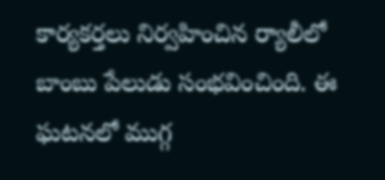కార్యకర్తలు నిర్వహించిన ర్యాలీలో బాంబు పేలుడు సంభవించింది. ఈ ఘటనలో ముగ్గ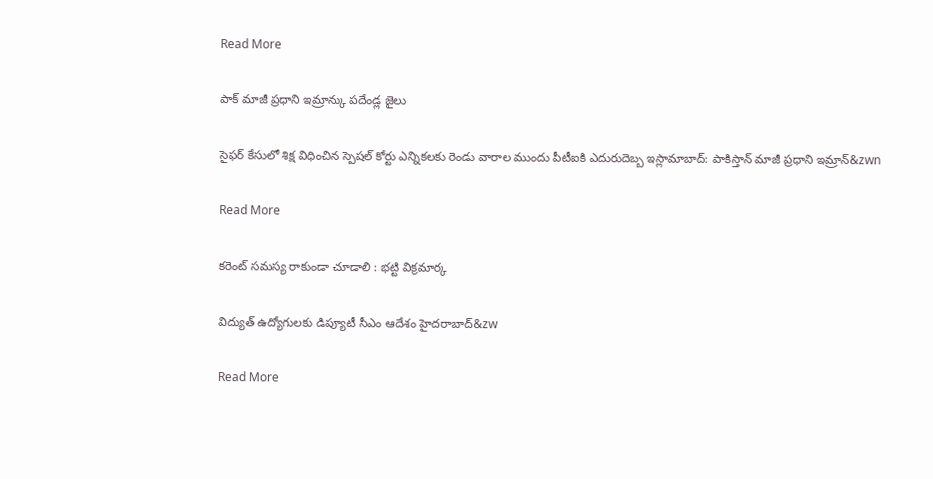Read More

పాక్ మాజీ ప్రధాని ఇమ్రాన్కు పదేండ్ల జైలు

సైఫర్ కేసులో శిక్ష విధించిన స్పెషల్ కోర్టు ఎన్నికలకు రెండు వారాల ముందు పీటీఐకి ఎదురుదెబ్బ ఇస్లామాబాద్: పాకిస్తాన్ మాజీ ప్రధాని ఇమ్రాన్&zwn

Read More

కరెంట్ సమస్య రాకుండా చూడాలి : భట్టి విక్రమార్క

విద్యుత్ ఉద్యోగులకు డిప్యూటీ సీఎం ఆదేశం హైదరాబాద్‌‌‌‌‌‌‌‌‌‌‌‌‌‌‌&zw

Read More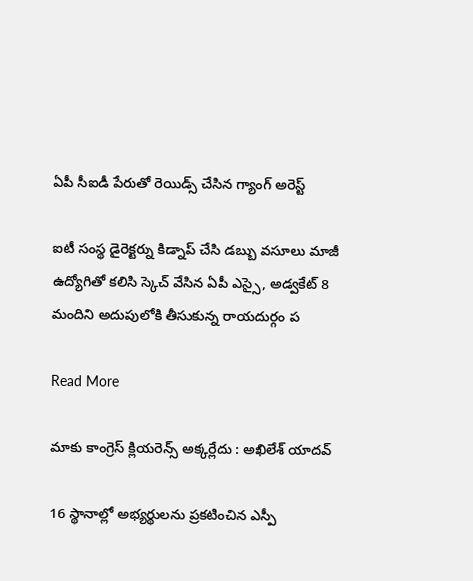ఏపీ సీఐడీ పేరుతో రెయిడ్స్ చేసిన గ్యాంగ్ అరెస్ట్

ఐటీ సంస్థ డైరెక్టర్ను కిడ్నాప్ చేసి డబ్బు వసూలు మాజీ ఉద్యోగితో కలిసి స్కెచ్ వేసిన ఏపీ ఎస్సై, అడ్వకేట్ 8 మందిని అదుపులోకి తీసుకున్న రాయదుర్గం ప

Read More

మాకు కాంగ్రెస్ క్లియరెన్స్ అక్కర్లేదు : అఖిలేశ్ యాదవ్

16 స్థానాల్లో అభ్యర్థులను ప్రకటించిన ఎస్పీ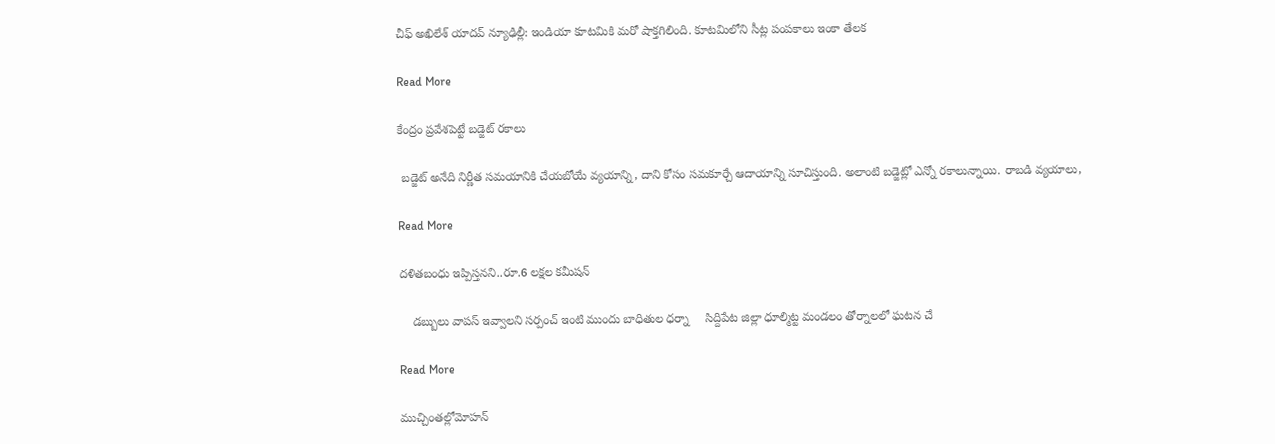చీఫ్ అఖిలేశ్ యాదవ్ న్యూఢిల్లీ: ఇండియా కూటమికి మరో షాక్తగిలింది. కూటమిలోని సీట్ల పంపకాలు ఇంకా తేలక

Read More

కేంద్రం ప్రవేశపెట్టే బడ్జెట్ రకాలు

 బడ్జెట్ అనేది నిర్ణీత సమయానికి చేయబోయే వ్యయాన్ని, దాని కోసం సమకూర్చే ఆదాయాన్ని సూచిస్తుంది. అలాంటి బడ్జెట్లో ఎన్నో రకాలున్నాయి. రాబడి వ్యయాలు,

Read More

దళితబంధు ఇప్పిస్తనని..రూ.6 లక్షల కమీషన్

    డబ్బులు వాపస్ ఇవ్వాలని సర్పంచ్ ఇంటి ముందు బాధితుల ధర్నా     సిద్దిపేట జిల్లా ధూల్మిట్ట మండలం తోర్నాలలో ఘటన చే

Read More

ముచ్చింతల్లోమోహన్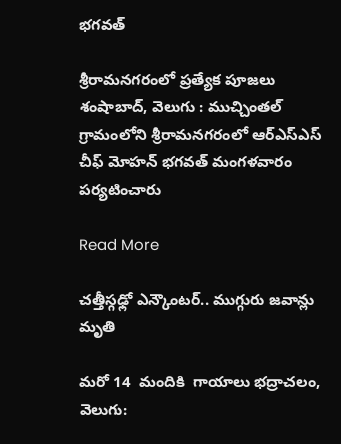భగవత్

శ్రీరామనగరంలో ప్రత్యేక పూజలు శంషాబాద్, వెలుగు : ముచ్చింతల్  గ్రామంలోని శ్రీరామనగరంలో ఆర్ఎస్ఎస్ చీఫ్ మోహన్ భగవత్ మంగళవారం పర్యటించారు

Read More

చత్తీస్గఢ్లో ఎన్కౌంటర్.. ముగ్గురు జవాన్లు మృతి

మరో 14  మందికి  గాయాలు భద్రాచలం, వెలుగు: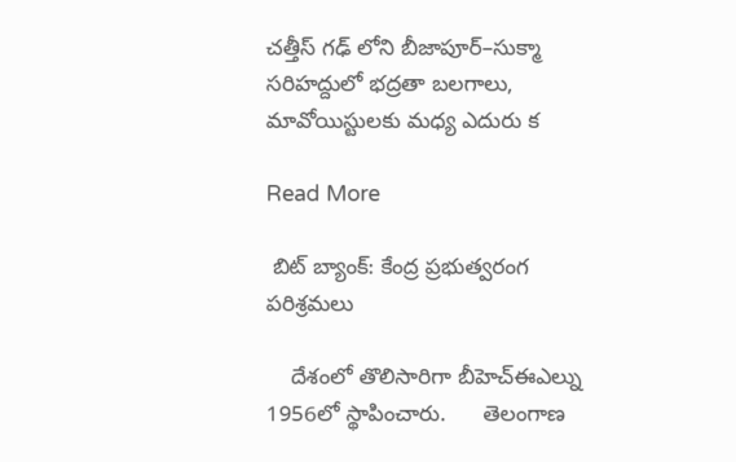చత్తీస్ గఢ్ లోని బీజాపూర్–సుక్మా సరిహద్దులో భద్రతా బలగాలు, మావోయిస్టులకు మధ్య ఎదురు క

Read More

 బిట్ బ్యాంక్: కేంద్ర ప్రభుత్వరంగ పరిశ్రమలు

    దేశంలో తొలిసారిగా బీహెచ్ఈఎల్ను 1956లో స్థాపించారు.      తెలంగాణ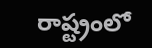రాష్ట్రంలో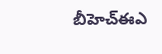బీహెచ్ఈఎ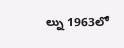ల్ను 1963లో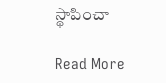స్థాపించా

Read More